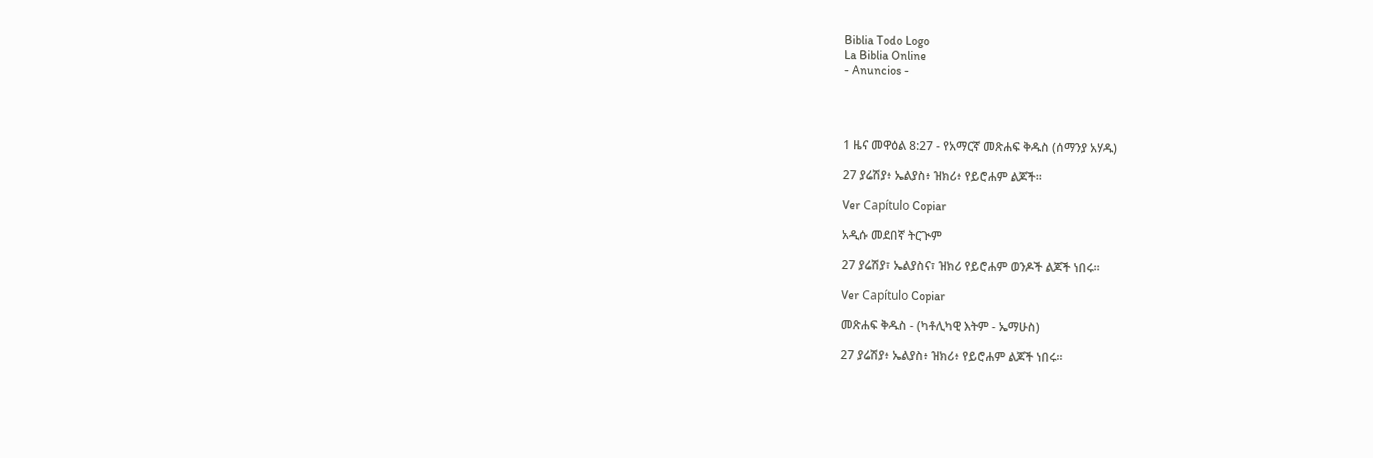Biblia Todo Logo
La Biblia Online
- Anuncios -




1 ዜና መዋዕል 8:27 - የአማርኛ መጽሐፍ ቅዱስ (ሰማንያ አሃዱ)

27 ያሬሽያ፥ ኤልያስ፥ ዝክሪ፥ የይሮሐም ልጆች።

Ver Capítulo Copiar

አዲሱ መደበኛ ትርጒም

27 ያሬሽያ፣ ኤልያስና፣ ዝክሪ የይሮሐም ወንዶች ልጆች ነበሩ።

Ver Capítulo Copiar

መጽሐፍ ቅዱስ - (ካቶሊካዊ እትም - ኤማሁስ)

27 ያሬሽያ፥ ኤልያስ፥ ዝክሪ፥ የይሮሐም ልጆች ነበሩ።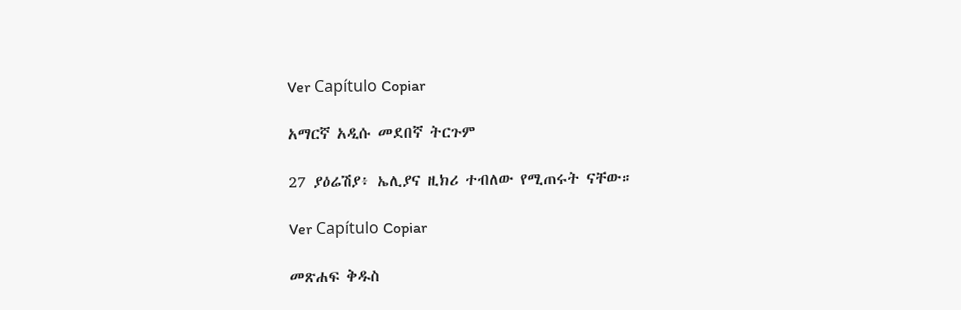Ver Capítulo Copiar

አማርኛ አዲሱ መደበኛ ትርጉም

27 ያዕሬሽያ፥ ኤሊያና ዚክሪ ተብለው የሚጠሩት ናቸው።

Ver Capítulo Copiar

መጽሐፍ ቅዱስ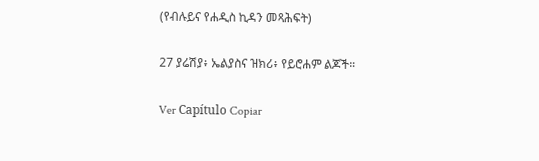(የብሉይና የሐዲስ ኪዳን መጻሕፍት)

27 ያሬሽያ፥ ኤልያስና ዝክሪ፥ የይሮሐም ልጆች።

Ver Capítulo Copiar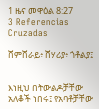1 ዜና መዋዕል 8:27
3 Referencias Cruzadas

ሸምሸራይ፥ ሸሃሪያ፥ ጎቶልያ፤


እነዚህ በትውልዶቻቸው አለቆች ነበሩ፤ የአባቶቻቸው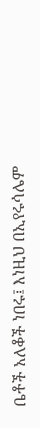ቤቶች አለቆች ነበሩ፤ እነዚህ በኢየሩሳሌም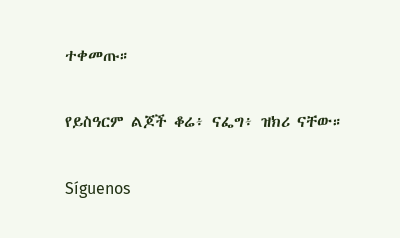ተቀመጡ።


የይስዓርም ልጆች ቆሬ፥ ናፌግ፥ ዝክሪ ናቸው።


Síguenos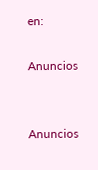en:

Anuncios


Anuncios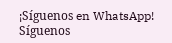¡Síguenos en WhatsApp! Síguenos